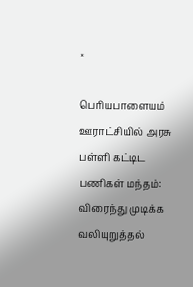×

பெரியபாளையம் ஊராட்சியில் அரசு பள்ளி கட்டிட பணிகள் மந்தம்: விரைந்து முடிக்க வலியுறுத்தல்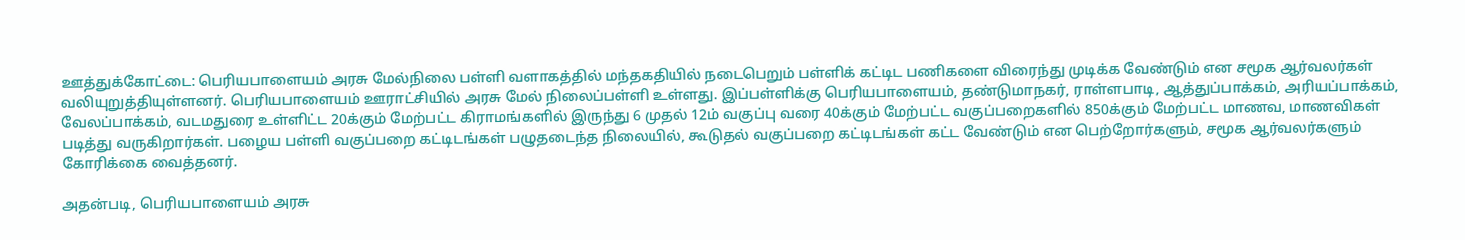ஊத்துக்கோட்டை: பெரியபாளையம் அரசு மேல்நிலை பள்ளி வளாகத்தில் மந்தகதியில் நடைபெறும் பள்ளிக் கட்டிட பணிகளை விரைந்து முடிக்க வேண்டும் என சமூக ஆர்வலர்கள் வலியுறுத்தியுள்ளனர். பெரியபாளையம் ஊராட்சியில் அரசு மேல் நிலைப்பள்ளி உள்ளது. இப்பள்ளிக்கு பெரியபாளையம், தண்டுமாநகர், ராள்ளபாடி, ஆத்துப்பாக்கம், அரியப்பாக்கம், வேலப்பாக்கம், வடமதுரை உள்ளிட்ட 20க்கும் மேற்பட்ட கிராமங்களில் இருந்து 6 முதல் 12ம் வகுப்பு வரை 40க்கும் மேற்பட்ட வகுப்பறைகளில் 850க்கும் மேற்பட்ட மாணவ, மாணவிகள் படித்து வருகிறார்கள். பழைய பள்ளி வகுப்பறை கட்டிடங்கள் பழுதடைந்த நிலையில், கூடுதல் வகுப்பறை கட்டிடங்கள் கட்ட வேண்டும் என பெற்றோர்களும், சமூக ஆர்வலர்களும் கோரிக்கை வைத்தனர்.

அதன்படி, பெரியபாளையம் அரசு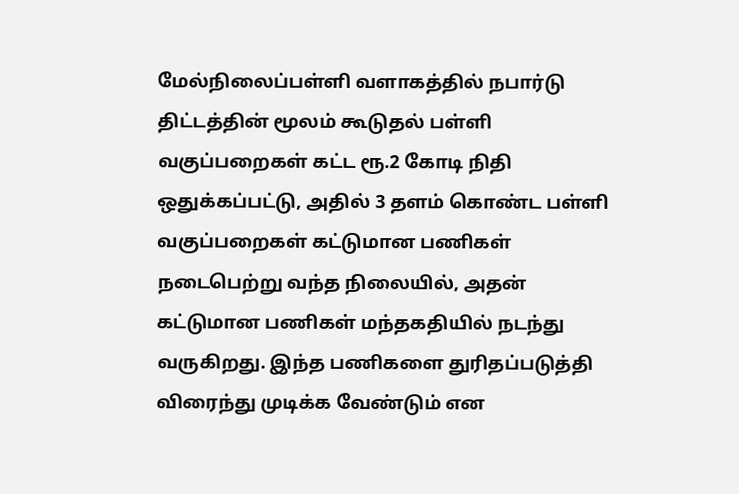மேல்நிலைப்பள்ளி வளாகத்தில் நபார்டு திட்டத்தின் மூலம் கூடுதல் பள்ளி வகுப்பறைகள் கட்ட ரூ.2 கோடி நிதி ஒதுக்கப்பட்டு, அதில் 3 தளம் கொண்ட பள்ளி வகுப்பறைகள் கட்டுமான பணிகள் நடைபெற்று வந்த நிலையில், அதன் கட்டுமான பணிகள் மந்தகதியில் நடந்து வருகிறது. இந்த பணிகளை துரிதப்படுத்தி விரைந்து முடிக்க வேண்டும் என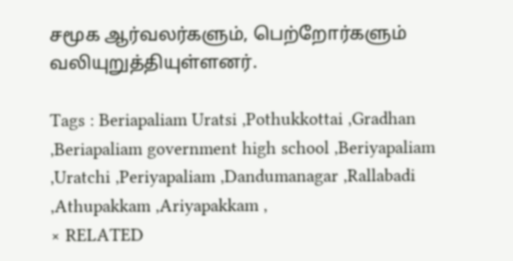சமூக ஆர்வலர்களும், பெற்றோர்களும் வலியுறுத்தியுள்ளனர்.

Tags : Beriapaliam Uratsi ,Pothukkottai ,Gradhan ,Beriapaliam government high school ,Beriyapaliam ,Uratchi ,Periyapaliam ,Dandumanagar ,Rallabadi ,Athupakkam ,Ariyapakkam ,
× RELATED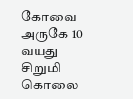கோவை அருகே 10 வயது சிறுமி கொலை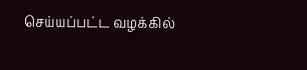செய்யப்பட்ட வழக்கில்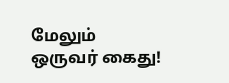மேலும் ஒருவர் கைது!